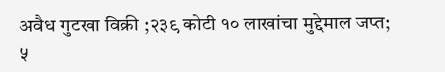अवैध गुटखा विक्री ;२३९ कोटी १० लाखांचा मुद्देमाल जप्त; ५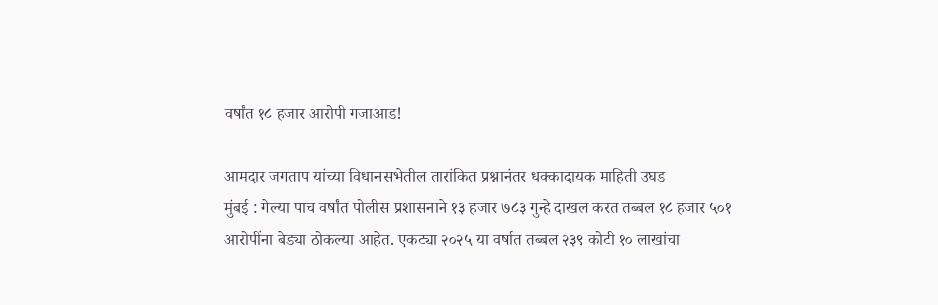वर्षांत १८ हजार आरोपी गजाआड!

आमदार जगताप यांच्या विधानसभेतील तारांकित प्रश्नानंतर धक्कादायक माहिती उघड
मुंबई : गेल्या पाच वर्षांत पोलीस प्रशासनाने १३ हजार ७८३ गुन्हे दाखल करत तब्बल १८ हजार ५०१ आरोपींना बेड्या ठोकल्या आहेत. एकट्या २०२५ या वर्षात तब्बल २३९ कोटी १० लाखांचा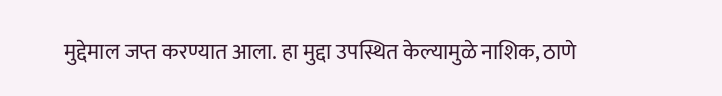मुद्देमाल जप्त करण्यात आला. हा मुद्दा उपस्थित केल्यामुळे नाशिक, ठाणे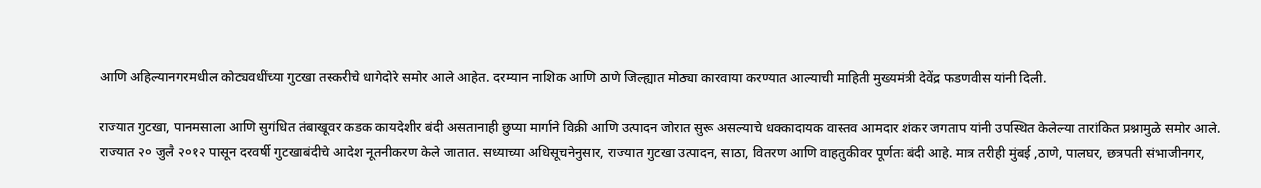आणि अहिल्यानगरमधील कोट्यवधींच्या गुटखा तस्करीचे धागेदोरे समोर आले आहेत. दरम्यान नाशिक आणि ठाणे जिल्ह्यात मोठ्या कारवाया करण्यात आल्याची माहिती मुख्यमंत्री देवेंद्र फडणवीस यांनी दिली.

राज्यात गुटखा, पानमसाला आणि सुगंधित तंबाखूवर कडक कायदेशीर बंदी असतानाही छुप्या मार्गाने विक्री आणि उत्पादन जोरात सुरू असल्याचे धक्कादायक वास्तव आमदार शंकर जगताप यांनी उपस्थित केलेल्या तारांकित प्रश्नामुळे समोर आले.
राज्यात २० जुलै २०१२ पासून दरवर्षी गुटखाबंदीचे आदेश नूतनीकरण केले जातात. सध्याच्या अधिसूचनेनुसार, राज्यात गुटखा उत्पादन, साठा, वितरण आणि वाहतुकीवर पूर्णतः बंदी आहे. मात्र तरीही मुंबई ,ठाणे, पालघर, छत्रपती संभाजीनगर,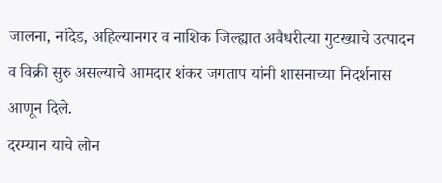जालना, नांदेड, अहिल्यानगर व नाशिक जिल्ह्यात अवैधरीत्या गुटख्याचे उत्पादन व विक्री सुरु असल्याचे आमदार शंकर जगताप यांनी शासनाच्या निदर्शनास आणून दिले.
दरम्यान याचे लोन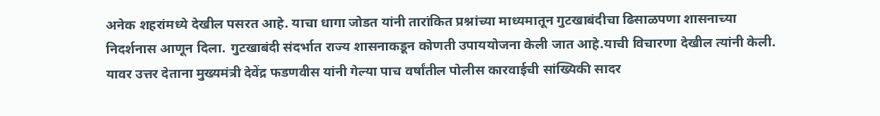अनेक शहरांमध्ये देखील पसरत आहे. याचा धागा जोडत यांनी तारांकित प्रश्नांच्या माध्यमातून गुटखाबंदीचा ढिसाळपणा शासनाच्या निदर्शनास आणून दिला. गुटखाबंदी संदर्भात राज्य शासनाकडून कोणती उपाययोजना केली जात आहे.याची विचारणा देखील त्यांनी केली. यावर उत्तर देताना मुख्यमंत्री देवेंद्र फडणवीस यांनी गेल्या पाच वर्षांतील पोलीस कारवाईची सांख्यिकी सादर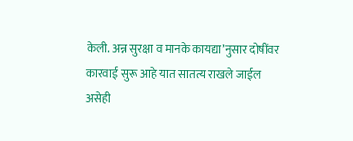केली. अन्न सुरक्षा व मानके कायद्या’नुसार दोषींवर कारवाई सुरू आहे यात सातत्य राखले जाईल असेही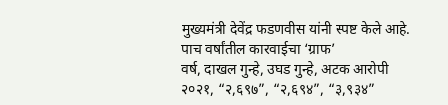मुख्यमंत्री देवेंद्र फडणवीस यांनी स्पष्ट केले आहे.
पाच वर्षांतील कारवाईचा ‘ग्राफ’
वर्ष, दाखल गुन्हे, उघड गुन्हे, अटक आरोपी
२०२१, “२,६९७”, “२,६९४”, “३,९३४”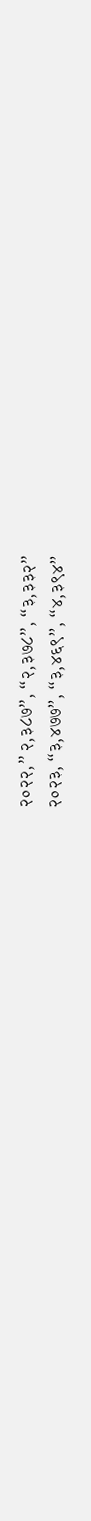२०२२,” २,३८७”, “२,३७८”, “३,३३२”
२०२३, “३,४७७”, “३,४६९”, “४,३९४”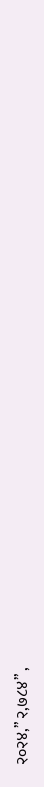२०२४,” २,७८४” ,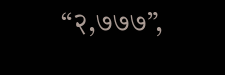“२,७७७”,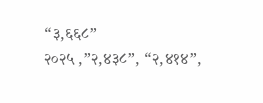“३,६६८”
२०२५ ,”२,४३८”, “२,४१४”,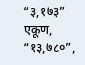“३,१७३”
एकूण, “१३,७८०”,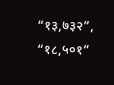“१३,७३२”, “१८,५०१”